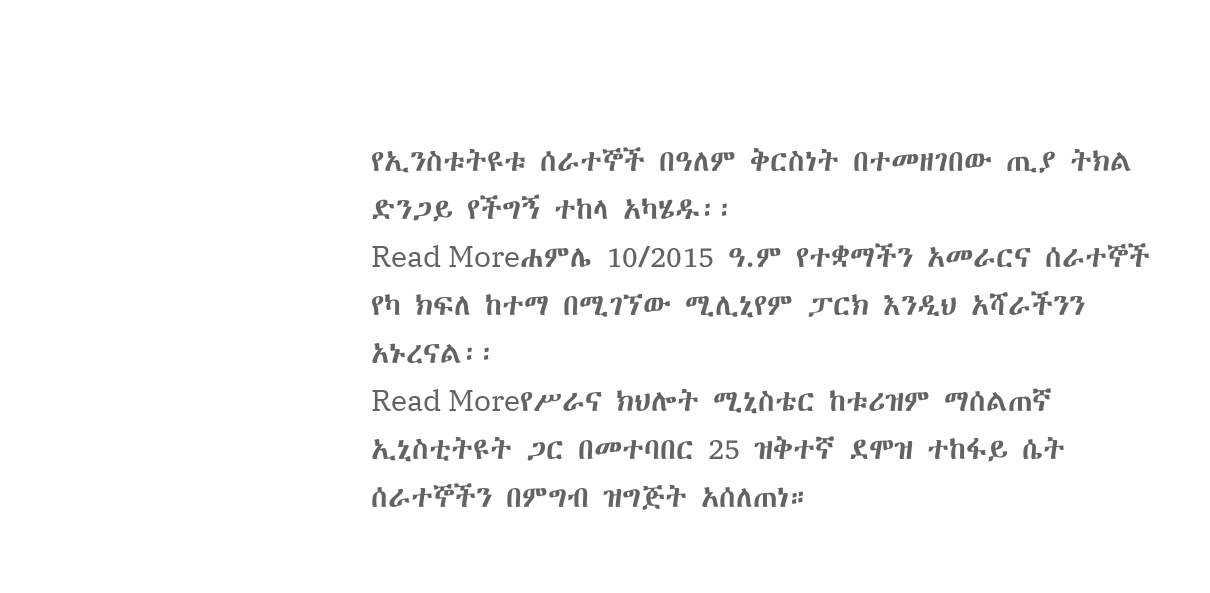የኢንስቱትዩቱ ሰራተኞች በዓለም ቅርስነት በተመዘገበው ጢያ ትክል ድንጋይ የችግኝ ተከላ አካሄዱ፡፡
Read Moreሐምሌ 10/2015 ዓ.ም የተቋማችን አመራርና ሰራተኞች የካ ክፍለ ከተማ በሚገኘው ሚሊኒየም ፓርክ እንዲህ አሻራችንን አኑረናል፡፡
Read Moreየሥራና ክህሎት ሚኒስቴር ከቱሪዝም ማሰልጠኛ ኢኒስቲትዩት ጋር በመተባበር 25 ዝቅተኛ ደሞዝ ተከፋይ ሴት ሰራተኞችን በምግብ ዝግጅት አሰለጠነ።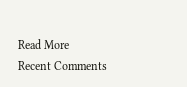Read More
Recent Comments